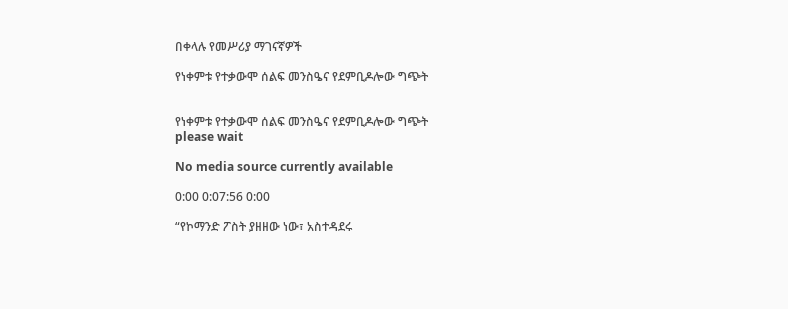በቀላሉ የመሥሪያ ማገናኛዎች

የነቀምቱ የተቃውሞ ሰልፍ መንስዔና የደምቢዶሎው ግጭት


የነቀምቱ የተቃውሞ ሰልፍ መንስዔና የደምቢዶሎው ግጭት
please wait

No media source currently available

0:00 0:07:56 0:00

“የኮማንድ ፖስት ያዘዘው ነው፣ አስተዳደሩ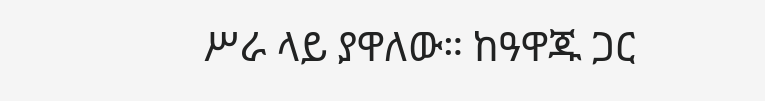ሥራ ላይ ያዋለው። ከዓዋጁ ጋር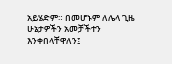አይሄድም። በመሆኑም ለሌላ ጊዜ ሁኔታዎችን አመቻችተን እንቀበላቸዋለን፤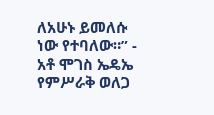ለአሁኑ ይመለሱ ነው የተባለው።” - አቶ ሞገስ ኤዴኤ የምሥራቅ ወለጋ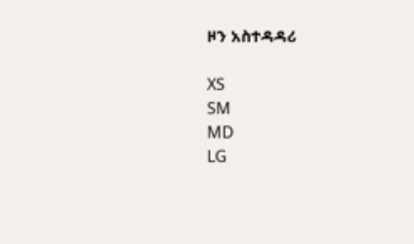ዞን አስተዳዳሪ

XS
SM
MD
LG